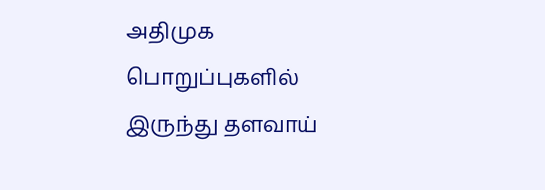அதிமுக பொறுப்புகளில் இருந்து தளவாய்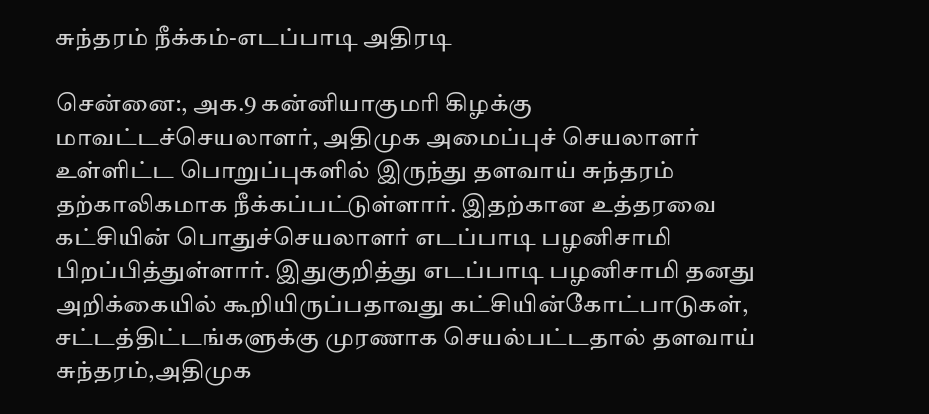சுந்தரம் நீக்கம்-எடப்பாடி அதிரடி

சென்னை:, அக.9 கன்னியாகுமரி கிழக்கு மாவட்டச்செயலாளர், அதிமுக அமைப்புச் செயலாளர் உள்ளிட்ட பொறுப்புகளில் இருந்து தளவாய் சுந்தரம் தற்காலிகமாக நீக்கப்பட்டுள்ளார். இதற்கான உத்தரவை கட்சியின் பொதுச்செயலாளர் எடப்பாடி பழனிசாமி பிறப்பித்துள்ளார். இதுகுறித்து எடப்பாடி பழனிசாமி தனது அறிக்கையில் கூறியிருப்பதாவது கட்சியின்கோட்பாடுகள், சட்டத்திட்டங்களுக்கு முரணாக செயல்பட்டதால் தளவாய் சுந்தரம்,அதிமுக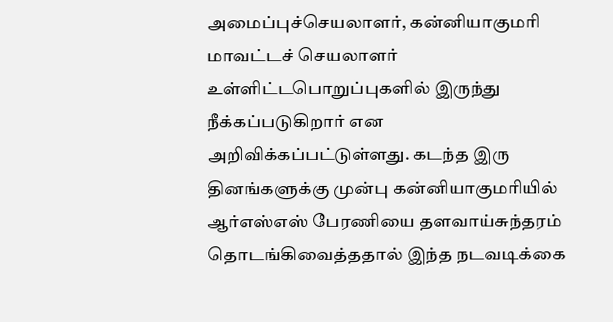அமைப்புச்செயலாளர், கன்னியாகுமரி மாவட்டச் செயலாளர் உள்ளிட்டபொறுப்புகளில் இருந்து நீக்கப்படுகிறார் என அறிவிக்கப்பட்டுள்ளது. கடந்த இரு தினங்களுக்கு முன்பு கன்னியாகுமரியில் ஆர்எஸ்எஸ் பேரணியை தளவாய்சுந்தரம் தொடங்கிவைத்ததால் இந்த நடவடிக்கை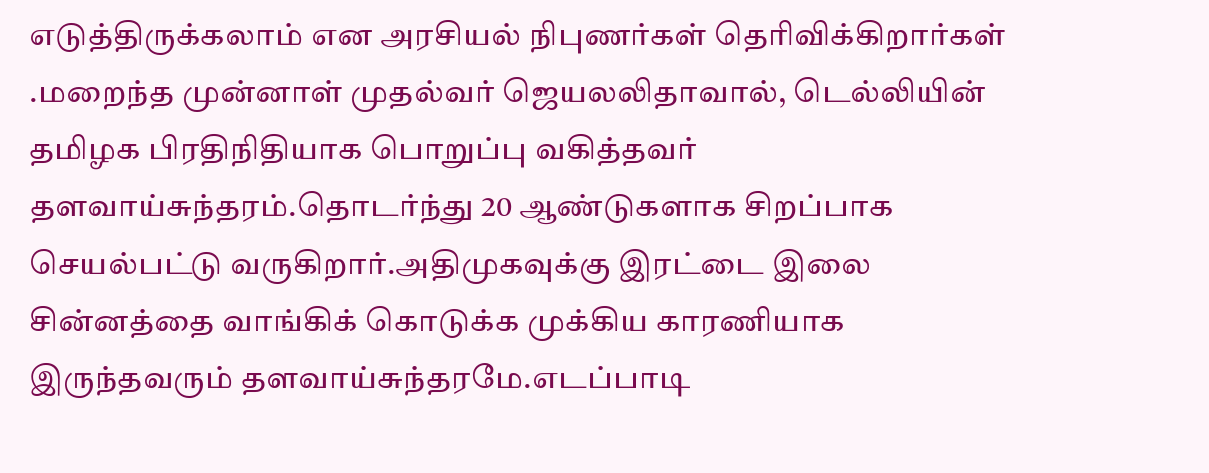எடுத்திருக்கலாம் என அரசியல் நிபுணர்கள் தெரிவிக்கிறார்கள் .மறைந்த முன்னாள் முதல்வர் ஜெயலலிதாவால், டெல்லியின் தமிழக பிரதிநிதியாக பொறுப்பு வகித்தவர் தளவாய்சுந்தரம்.தொடர்ந்து 20 ஆண்டுகளாக சிறப்பாக செயல்பட்டு வருகிறார்.அதிமுகவுக்கு இரட்டை இலை சின்னத்தை வாங்கிக் கொடுக்க முக்கிய காரணியாக இருந்தவரும் தளவாய்சுந்தரமே.எடப்பாடி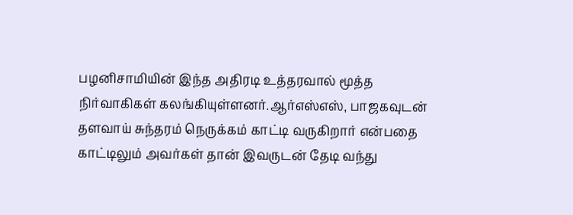பழனிசாமியின் இந்த அதிரடி உத்தரவால் மூத்த நிர்வாகிகள் கலங்கியுள்ளனர்.ஆர்எஸ்எஸ், பாஜகவுடன் தளவாய் சுந்தரம் நெருக்கம் காட்டி வருகிறார் என்பதை காட்டிலும் அவர்கள் தான் இவருடன் தேடி வந்து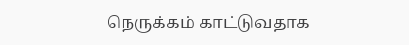நெருக்கம் காட்டுவதாக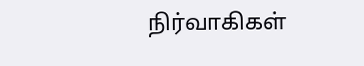நிர்வாகிகள்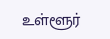உள்ளூர்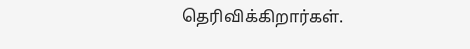தெரிவிக்கிறார்கள்.